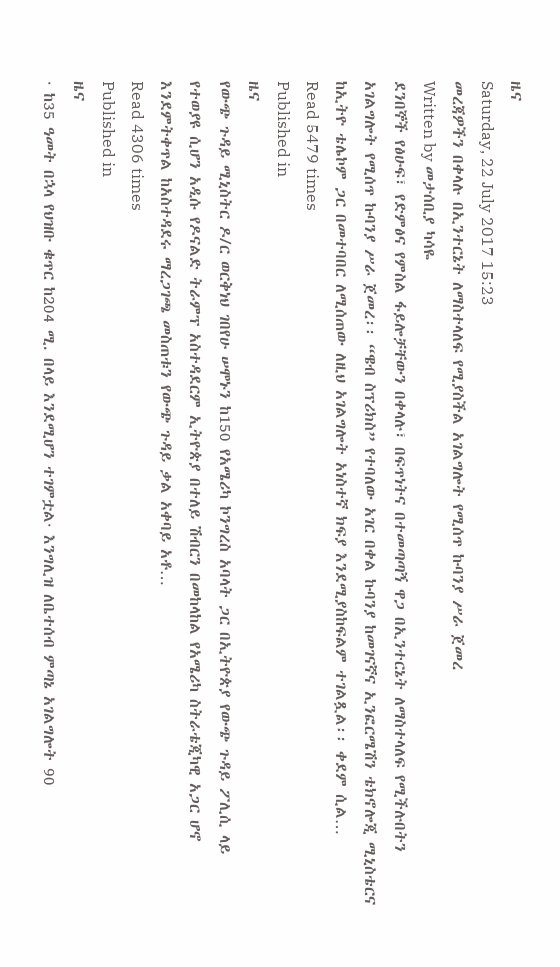ዜና
Saturday, 22 July 2017 15:23
መረጃዎችን በቀላሉ በኢንተርኔት ለማስተላለፍ የሚያስችል አገልግሎት የሚሰጥ ኩባንያ ሥራ ጀመረ
Written by መታሰቢያ ካሳዬ
ደንበኞች የፅሁፍ፣ የድምፅና የምስል ፋይሎቻቸውን በቀላሉ፣ በፍጥነትና በተመጣጣኝ ዋጋ በኢንተርኔት ለማስተላለፍ የሚችሉበትን አገልግሎት የሚሰጥ ኩባንያ ሥራ ጀመረ፡፡ “ዌብ ስፕሪክስ” የተባለው አገር በቀል ኩባንያ ከመገናኛና ኢንፎርሜሽን ቴክኖሎጂ ሚኒስቴርና ከኢትዮ ቴሌኮም ጋር በመተባበር ለሚሰጠው ለዚህ አገልግሎት አነስተኛ ክፍያ እንደሚያስከፍልም ተገልጿል፡፡ ቀደም ሲል…
Read 5479 times
Published in
ዜና
የውጭ ጉዳይ ሚኒስትር ዶ/ር ወርቅነህ ገበየሁ ሠሞኑን ከ150 የአሜሪካ ኮንግረስ አባላት ጋር በኢትዮጵያ የውጭ ጉዳይ ፖሊሲ ላይ የተወያዩ ሲሆን አዲሱ የዶናልድ ትራምፕ አስተዳደርም ኢትዮጵያ በተለይ ሽብርን በመከላከል የአሜሪካ ስትራቴጂካዊ አጋር ሆኖ እንደምትቀጥል ከአስተዳደሩ ማረጋገጫ መስጠቱን የውጭ ጉዳይ ቃል አቀባይ አቶ…
Read 4306 times
Published in
ዜና
· ከ35 ዓመት በኋላ የህዝቡ ቁጥር ከ204 ሚ. በላይ እንደሚሆን ተገምቷል· እንግሊዝ ለቤተሰብ ምጣኔ አገልግሎት 90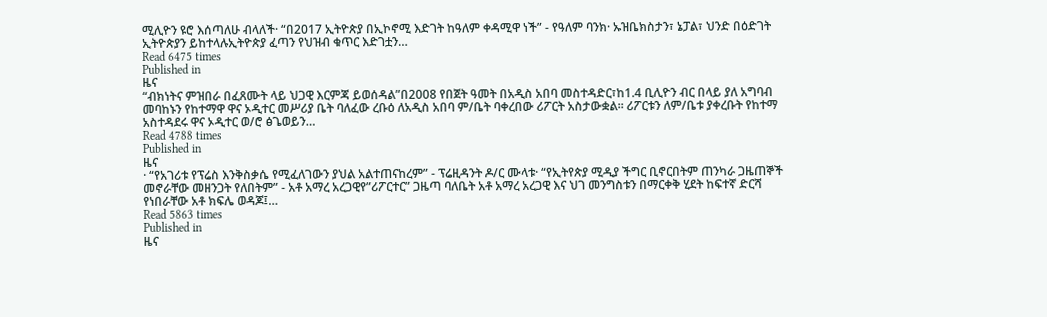ሚሊዮን ዩሮ እሰጣለሁ ብላለች· “በ2017 ኢትዮጵያ በኢኮኖሚ እድገት ከዓለም ቀዳሚዋ ነች” - የዓለም ባንክ· ኡዝቤክስታን፣ ኔፓል፣ ህንድ በዕድገት ኢትዮጵያን ይከተላሉኢትዮጵያ ፈጣን የህዝብ ቁጥር እድገቷን…
Read 6475 times
Published in
ዜና
“ብክነትና ምዝበራ በፈጸሙት ላይ ህጋዊ እርምጃ ይወሰዳል”በ2008 የበጀት ዓመት በአዲስ አበባ መስተዳድር፣ከ1.4 ቢሊዮን ብር በላይ ያለ አግባብ መባከኑን የከተማዋ ዋና ኦዲተር መሥሪያ ቤት ባለፈው ረቡዕ ለአዲስ አበባ ም/ቤት ባቀረበው ሪፖርት አስታውቋል፡፡ ሪፖርቱን ለም/ቤቱ ያቀረቡት የከተማ አስተዳደሩ ዋና ኦዲተር ወ/ሮ ፅጌወይን…
Read 4788 times
Published in
ዜና
· “የአገሪቱ የፕሬስ እንቅስቃሴ የሚፈለገውን ያህል አልተጠናከረም” - ፕሬዚዳንት ዶ/ር ሙላቱ· “የኢትየጵያ ሚዲያ ችግር ቢኖርበትም ጠንካራ ጋዜጠኞች መኖራቸው መዘንጋት የለበትም” - አቶ አማረ አረጋዊየ”ሪፖርተር” ጋዜጣ ባለቤት አቶ አማረ አረጋዊ እና ህገ መንግስቱን በማርቀቅ ሂደት ከፍተኛ ድርሻ የነበራቸው አቶ ክፍሌ ወዳጆ፤…
Read 5863 times
Published in
ዜና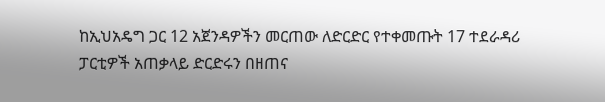ከኢህአዴግ ጋር 12 አጀንዳዎችን መርጠው ለድርድር የተቀመጡት 17 ተደራዳሪ ፓርቲዎች አጠቃላይ ድርድሩን በዘጠና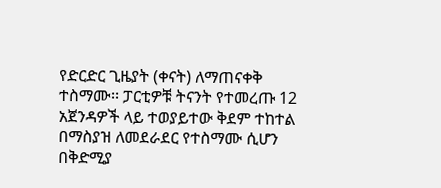የድርድር ጊዜያት (ቀናት) ለማጠናቀቅ ተስማሙ፡፡ ፓርቲዎቹ ትናንት የተመረጡ 12 አጀንዳዎች ላይ ተወያይተው ቅደም ተከተል በማስያዝ ለመደራደር የተስማሙ ሲሆን በቅድሚያ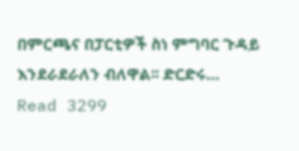በምርጫና በፓርቲዎች ስነ ምግባር ጉዳይ እንደራደራለን ብለዋል፡፡ ድርድሩ…
Read 3299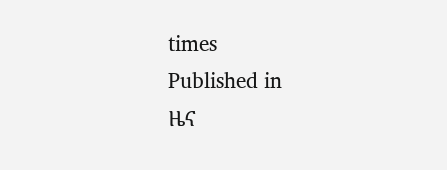times
Published in
ዜና